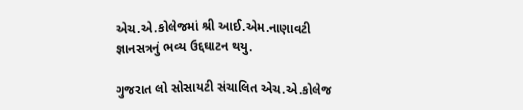એચ.એ.કોલેજમાં શ્રી આઈ.એમ.નાણાવટી જ્ઞાનસત્રનું ભવ્ય ઉદ્દઘાટન થયુ.

ગુજરાત લો સોસાયટી સંચાલિત એચ.એ.કોલેજ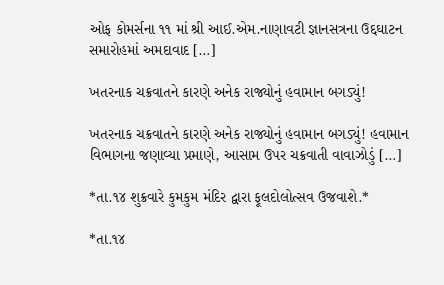ઓફ કોમર્સના ૧૧ માં શ્રી આઈ.એમ.નાણાવટી જ્ઞાનસત્રના ઉદ્દઘાટન સમારોહમાં અમદાવાદ […]

ખતરનાક ચક્રવાતને કારણે અનેક રાજ્યોનું હવામાન બગડ્યું!

ખતરનાક ચક્રવાતને કારણે અનેક રાજ્યોનું હવામાન બગડ્યું! હવામાન વિભાગના જણાવ્યા પ્રમાણે, આસામ ઉપર ચક્રવાતી વાવાઝોડું […]

*તા.૧૪ શુક્રવારે કુમકુમ મંદિર દ્વારા ફૂલદોલોત્સવ ઉજવાશે.*

*તા.૧૪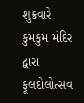શુક્રવારે કુમકુમ મંદિર દ્વારા ફૂલદોલોત્સવ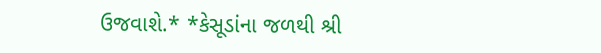ઉજવાશે.* *કેસૂડાંના જળથી શ્રી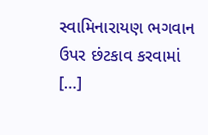સ્વામિનારાયણ ભગવાન ઉપર છંટકાવ કરવામાં […]